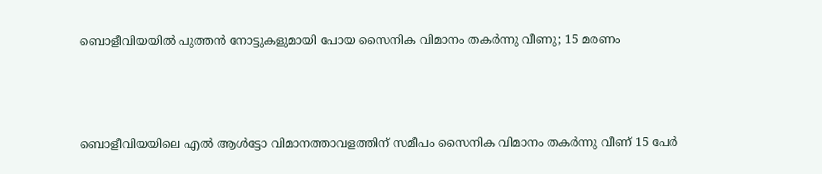ബൊളീവിയയിൽ പുത്തൻ‍ നോട്ടുകളുമായി പോയ സൈനിക വിമാനം തകർന്നു വീണു; 15 മരണം



ബൊളീവിയയിലെ എൽ ആൾട്ടോ വിമാനത്താവളത്തിന് സമീപം സൈനിക വിമാനം തകർന്നു വീണ് 15 പേർ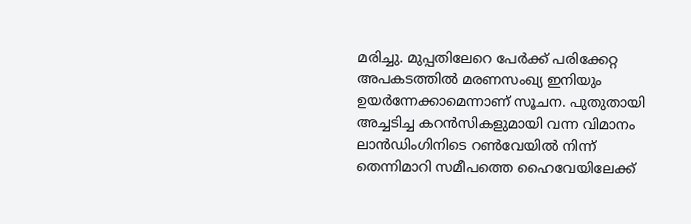മരിച്ചു. മുപ്പതിലേറെ പേർക്ക് പരിക്കേറ്റ അപകടത്തിൽ മരണസംഖ്യ ഇനിയും ഉയർന്നേക്കാമെന്നാണ് സൂചന. പുതുതായി അച്ചടിച്ച കറൻസികളുമായി വന്ന വിമാനം ലാൻഡിംഗിനിടെ റൺവേയിൽ നിന്ന് തെന്നിമാറി സമീപത്തെ ഹൈവേയിലേക്ക്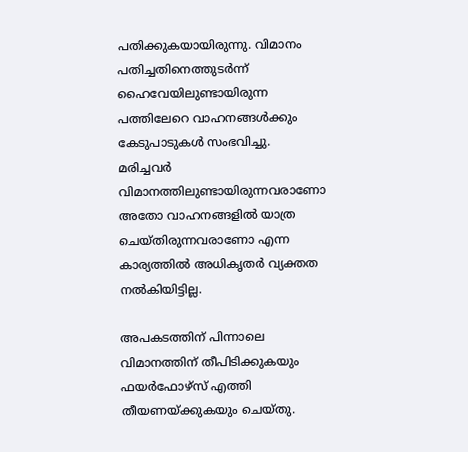പതിക്കുകയായിരുന്നു. വിമാനം പതിച്ചതിനെത്തുടർന്ന് ഹൈവേയിലുണ്ടായിരുന്ന പത്തിലേറെ വാഹനങ്ങൾക്കും കേടുപാടുകൾ സംഭവിച്ചു. മരിച്ചവർ വിമാനത്തിലുണ്ടായിരുന്നവരാണോ അതോ വാഹനങ്ങളിൽ യാത്ര ചെയ്തിരുന്നവരാണോ എന്ന കാര്യത്തിൽ അധികൃതർ വ്യക്തത നൽകിയിട്ടില്ല.

അപകടത്തിന് പിന്നാലെ വിമാനത്തിന് തീപിടിക്കുകയും ഫയർഫോഴ്‌സ് എത്തി തീയണയ്ക്കുകയും ചെയ്തു.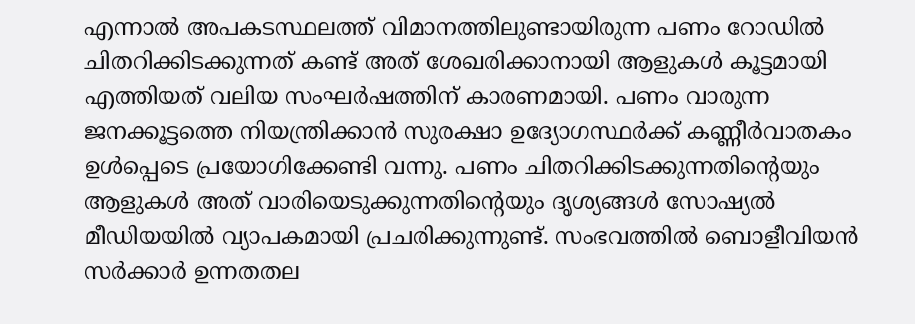എന്നാൽ അപകടസ്ഥലത്ത് വിമാനത്തിലുണ്ടായിരുന്ന പണം റോഡിൽ ചിതറിക്കിടക്കുന്നത് കണ്ട് അത് ശേഖരിക്കാനായി ആളുകൾ കൂട്ടമായി എത്തിയത് വലിയ സംഘർഷത്തിന് കാരണമായി. പണം വാരുന്ന ജനക്കൂട്ടത്തെ നിയന്ത്രിക്കാൻ സുരക്ഷാ ഉദ്യോഗസ്ഥർക്ക് കണ്ണീർവാതകം ഉൾപ്പെടെ പ്രയോഗിക്കേണ്ടി വന്നു. പണം ചിതറിക്കിടക്കുന്നതിന്റെയും ആളുകൾ അത് വാരിയെടുക്കുന്നതിന്റെയും ദൃശ്യങ്ങൾ സോഷ്യൽ മീഡിയയിൽ വ്യാപകമായി പ്രചരിക്കുന്നുണ്ട്. സംഭവത്തിൽ ബൊളീവിയൻ സർക്കാർ ഉന്നതതല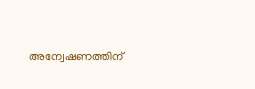അന്വേഷണത്തിന്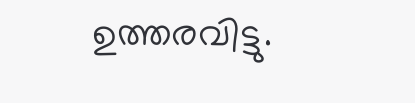ഉത്തരവിട്ടു.